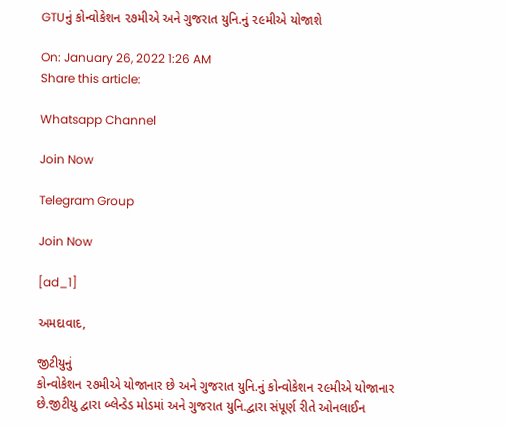GTUનું કોન્વોકેશન ૨૭મીએ અને ગુજરાત યુનિ.નું ૨૯મીએ યોજાશે

On: January 26, 2022 1:26 AM
Share this article:

Whatsapp Channel

Join Now

Telegram Group

Join Now

[ad_1]

અમદાવાદ,

જીટીયુનું
કોન્વોકેશન ૨૭મીએ યોજાનાર છે અને ગુજરાત યુનિ.નું કોન્વોકેશન ૨૯મીએ યોજાનાર
છે.જીટીયુ દ્વારા બ્લેન્ડેડ મોડમાં અને ગુજરાત યુનિ.દ્વારા સંપૂર્ણ રીતે ઓનલાઈન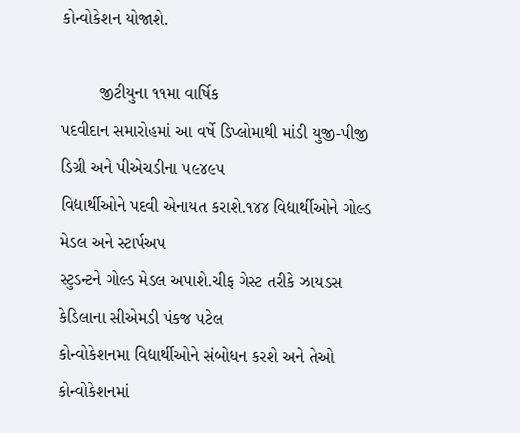કોન્વોકેશન યોજાશે.

        જીટીયુના ૧૧મા વાર્ષિક
પદવીદાન સમારોહમાં આ વર્ષે ડિપ્લોમાથી માંડી યુજી-પીજી ડિગ્રી અને પીએચડીના ૫૯૪૯૫
વિદ્યાર્થીઓને પદવી એનાયત કરાશે.૧૪૪ વિદ્યાર્થીઓને ગોલ્ડ મેડલ અને સ્ટાર્પઅપ
સ્ટુડન્ટને ગોલ્ડ મેડલ અપાશે.ચીફ ગેસ્ટ તરીકે ઝાયડસ કેડિલાના સીએમડી પંકજ પટેલ
કોન્વોકેશનમા વિદ્યાર્થીઓને સંબોધન કરશે અને તેઓ કોન્વોકેશનમાં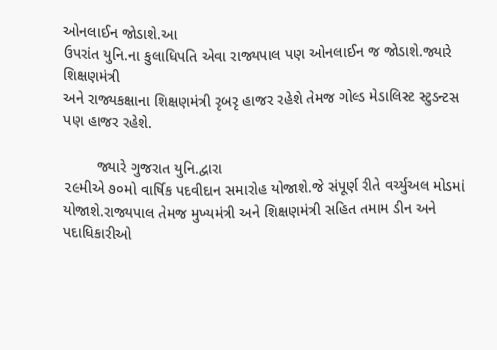ઓનલાઈન જોડાશે.આ
ઉપરાંત યુનિ.ના કુલાધિપતિ એવા રાજ્યપાલ પણ ઓનલાઈન જ જોડાશે.જ્યારે શિક્ષણમંત્રી
અને રાજ્યકક્ષાના શિક્ષણમંત્રી રૃબરૃ હાજર રહેશે તેમજ ગોલ્ડ મેડાલિસ્ટ સ્ટુડન્ટસ
પણ હાજર રહેશે.

        જ્યારે ગુજરાત યુનિ.દ્વારા
૨૯મીએ ૭૦મો વાર્ષિક પદવીદાન સમારોહ યોજાશે.જે સંપૂર્ણ રીતે વર્ચ્યુઅલ મોડમાં
યોજાશે.રાજ્યપાલ તેમજ મુખ્યમંત્રી અને શિક્ષણમંત્રી સહિત તમામ ડીન અને પદાધિકારીઓ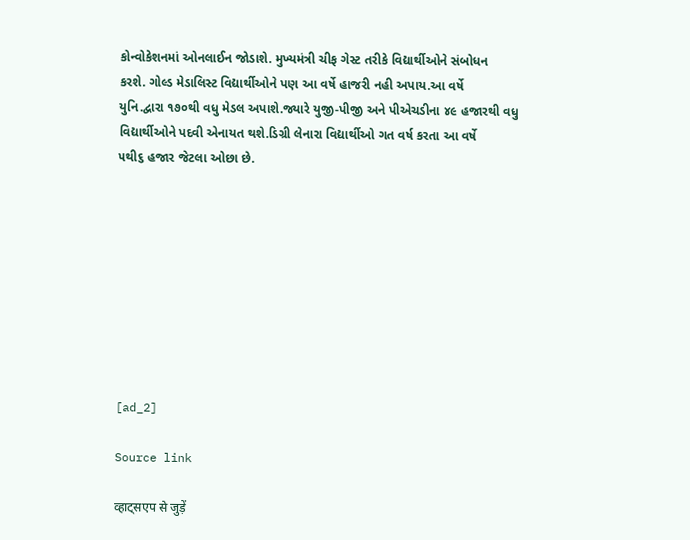કોન્વોકેશનમાં ઓનલાઈન જોડાશે. મુખ્યમંત્રી ચીફ ગેસ્ટ તરીકે વિદ્યાર્થીઓને સંબોધન
કરશે. ગોલ્ડ મેડાલિસ્ટ વિદ્યાર્થીઓને પણ આ વર્ષે હાજરી નહી અપાય.આ વર્ષે
યુનિ.દ્વારા ૧૭૦થી વધુ મેડલ અપાશે.જ્યારે યુજી-પીજી અને પીએચડીના ૪૯ હજારથી વધુ
વિદ્યાર્થીઓને પદવી એનાયત થશે.ડિગ્રી લેનારા વિદ્યાર્થીઓ ગત વર્ષ કરતા આ વર્ષે
૫થી૬ હજાર જેટલા ઓછા છે.









[ad_2]

Source link

व्हाट्सएप से जुड़ें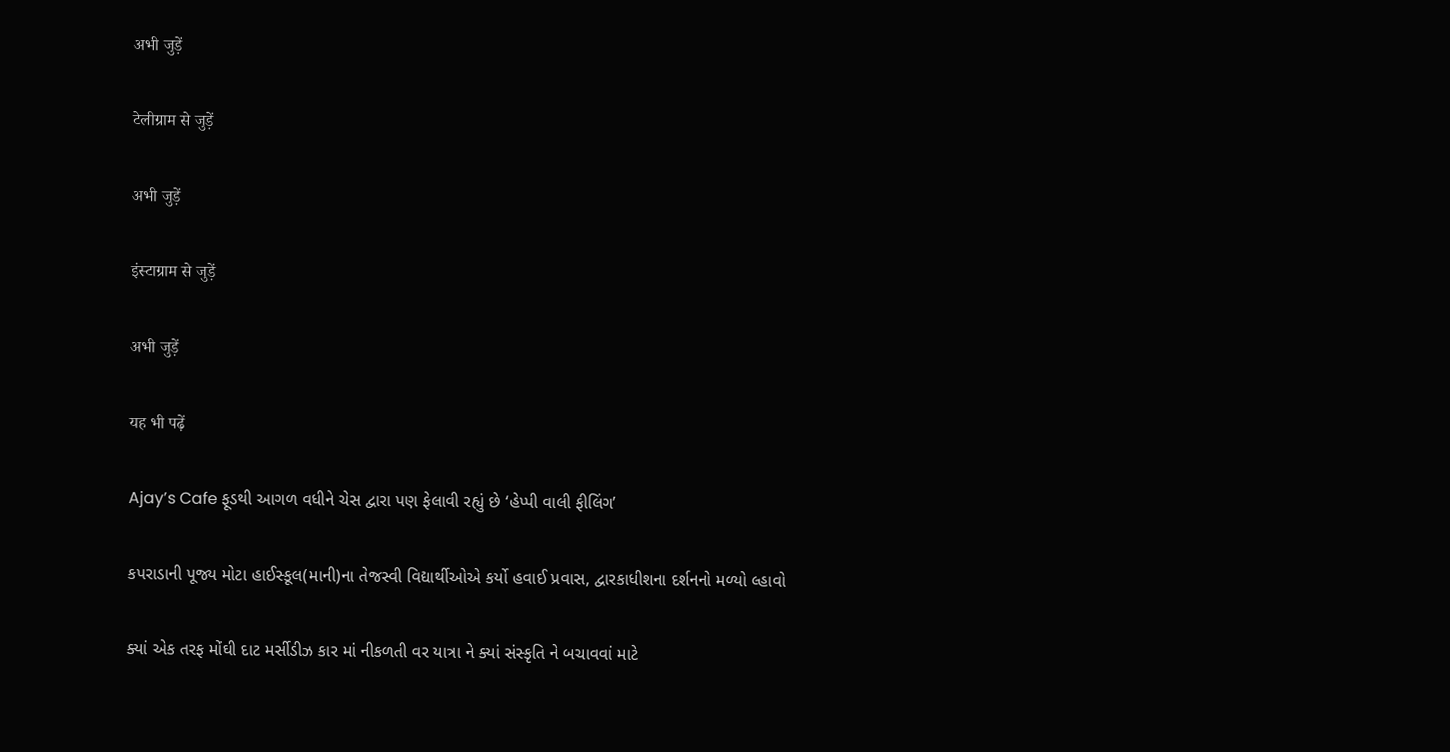अभी जुड़ें

टेलीग्राम से जुड़ें

अभी जुड़ें

इंस्टाग्राम से जुड़ें

अभी जुड़ें

यह भी पढ़ें

Ajay’s Cafe ફૂડથી આગળ વધીને ચેસ દ્વારા પણ ફેલાવી રહ્યું છે ‘હેપ્પી વાલી ફીલિંગ’

કપરાડાની પૂજ્ય મોટા હાઈસ્કૂલ(માની)ના તેજસ્વી વિદ્યાર્થીઓએ કર્યો હવાઈ પ્રવાસ, દ્વારકાધીશના દર્શનનો મળ્યો લ્હાવો

ક્યાં એક તરફ મોંઘી દાટ મર્સીડીઝ કાર માં નીકળતી વર યાત્રા ને ક્યાં સંસ્કૃતિ ને બચાવવાં માટે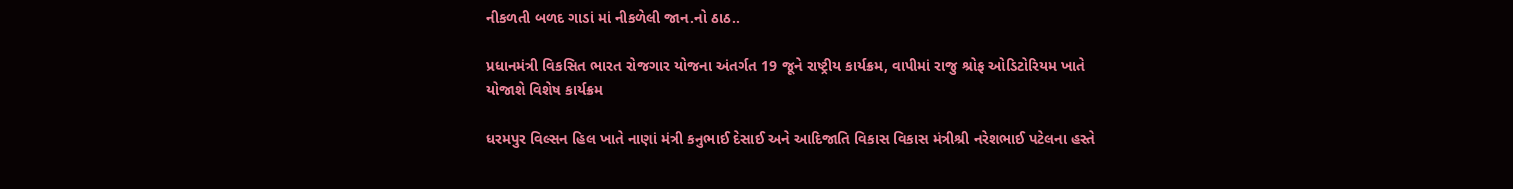નીકળતી બળદ ગાડાં માં નીકળેલી જાન.નો ઠાઠ..

પ્રધાનમંત્રી વિકસિત ભારત રોજગાર યોજના અંતર્ગત 19 જૂને રાષ્ટ્રીય કાર્યક્રમ, વાપીમાં રાજુ શ્રોફ ઓડિટોરિયમ ખાતે યોજાશે વિશેષ કાર્યક્રમ

ધરમપુર વિલ્સન હિલ ખાતે નાણાં મંત્રી કનુભાઈ દેસાઈ અને આદિજાતિ વિકાસ વિકાસ મંત્રીશ્રી નરેશભાઈ પટેલના હસ્તે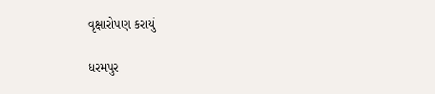વૃક્ષારોપણ કરાયું

ધરમપુર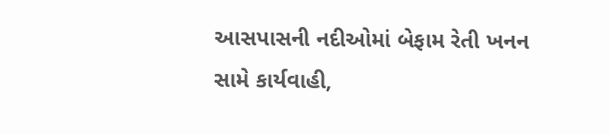આસપાસની નદીઓમાં બેફામ રેતી ખનન સામે કાર્યવાહી,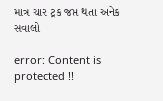માત્ર ચાર ટ્રક જપ્ત થતા અનેક સવાલો

error: Content is protected !!